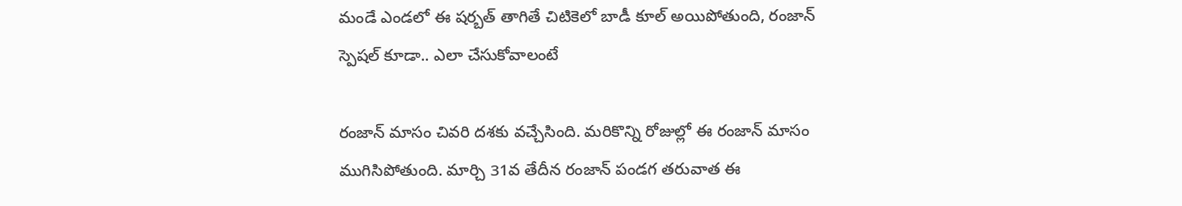మండే ఎండలో ఈ షర్బత్ తాగితే చిటికెలో బాడీ కూల్ అయిపోతుంది, రంజాన్ స్పెషల్ కూడా.. ఎలా చేసుకోవాలంటే

రంజాన్ మాసం చివరి దశకు వచ్చేసింది. మరికొన్ని రోజుల్లో ఈ రంజాన్ మాసం ముగిసిపోతుంది. మార్చి 31వ తేదీన రంజాన్ పండగ తరువాత ఈ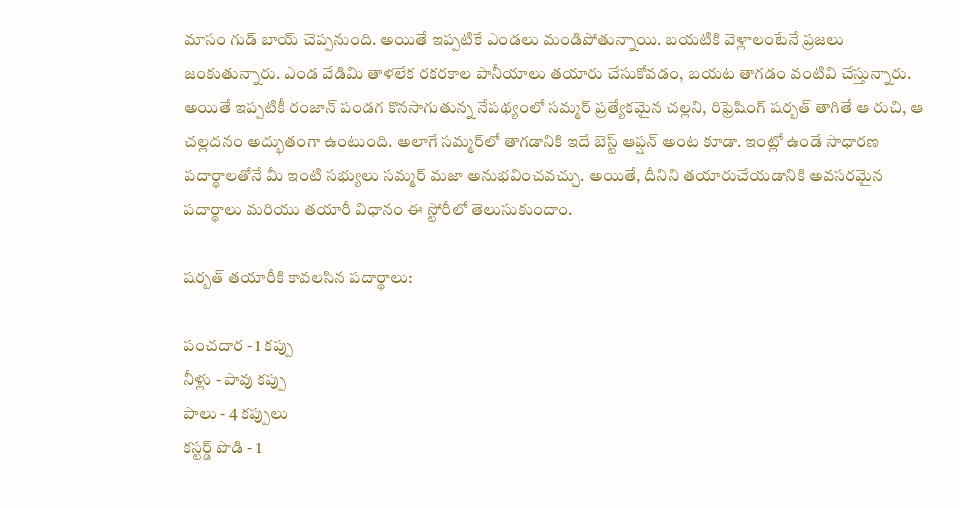మాసం గుడ్ బాయ్ చెప్పనుంది. అయితే ఇప్పటికే ఎండలు మండిపోతున్నాయి. బయటికి వెళ్లాలంటేనే ప్రజలు జంకుతున్నారు. ఎండ వేడిమి తాళలేక రకరకాల పానీయాలు తయారు చేసుకోవడం, బయట తాగడం వంటివి చేస్తున్నారు. అయితే ఇప్పటికీ రంజాన్ పండగ కొనసాగుతున్న నేపథ్యంలో సమ్మర్ ప్రత్యేకమైన చల్లని, రిఫ్రెషింగ్ షర్బత్ తాగితే ఆ రుచి, ఆ చల్లదనం అద్భుతంగా ఉంటుంది. అలాగే సమ్మర్‌లో తాగడానికి ఇదే బెస్ట్ ఆప్షన్ అంట కూడా. ఇంట్లో ఉండే సాధారణ పదార్థాలతోనే మీ ఇంటి సభ్యులు సమ్మర్ మజా అనుభవించవచ్చు. అయితే, దీనిని తయారుచేయడానికి అవసరమైన పదార్థాలు మరియు తయారీ విధానం ఈ స్టోరీలో తెలుసుకుందాం.

షర్బత్ తయారీకి కావలసిన పదార్థాలు:

పంచదార - 1 కప్పు
నీళ్లు - పావు కప్పు
పాలు - 4 కప్పులు
కస్టర్డ్ పొడి - 1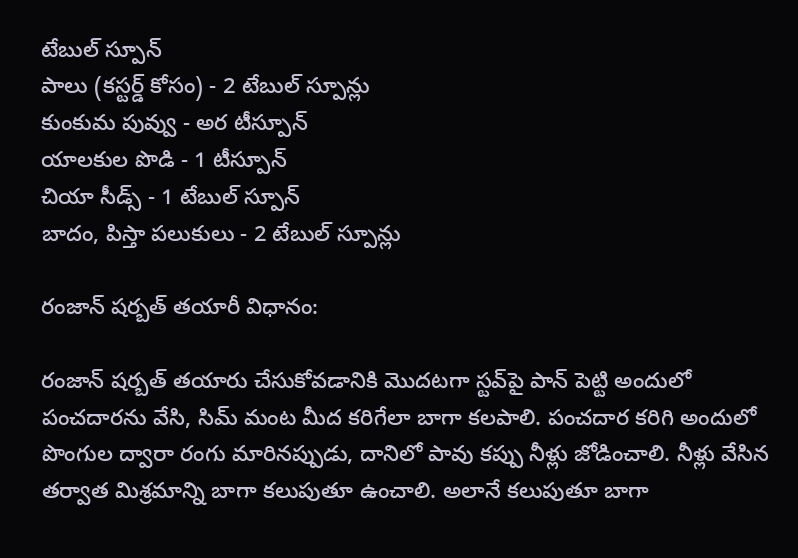టేబుల్ స్పూన్
పాలు (కస్టర్డ్ కోసం) - 2 టేబుల్ స్పూన్లు
కుంకుమ పువ్వు - అర టీస్పూన్
యాలకుల పొడి - 1 టీస్పూన్
చియా సీడ్స్ - 1 టేబుల్ స్పూన్
బాదం, పిస్తా పలుకులు - 2 టేబుల్ స్పూన్లు

రంజాన్ షర్బత్ తయారీ విధానం:

రంజాన్ షర్బత్ తయారు చేసుకోవడానికి మొదటగా స్టవ్‌పై పాన్ పెట్టి అందులో పంచదారను వేసి, సిమ్ మంట మీద కరిగేలా బాగా కలపాలి. పంచదార కరిగి అందులో పొంగుల ద్వారా రంగు మారినప్పుడు, దానిలో పావు కప్పు నీళ్లు జోడించాలి. నీళ్లు వేసిన తర్వాత మిశ్రమాన్ని బాగా కలుపుతూ ఉంచాలి. అలానే కలుపుతూ బాగా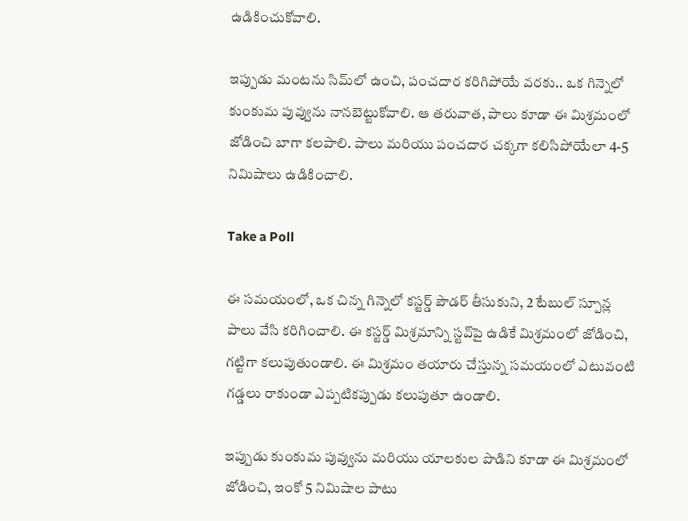ఉడికించుకోవాలి.

ఇప్పుడు మంటను సిమ్‌లో ఉంచి, పంచదార కరిగిపోయే వరకు.. ఒక గిన్నెలో కుంకుమ పువ్వును నానబెట్టుకోవాలి. ఆ తరువాత, పాలు కూడా ఈ మిశ్రమంలో జోడించి బాగా కలపాలి. పాలు మరియు పంచదార చక్కగా కలిసిపోయేలా 4-5 నిమిషాలు ఉడికించాలి.

Take a Poll

ఈ సమయంలో, ఒక చిన్న గిన్నెలో కస్టర్డ్ పౌడర్ తీసుకుని, 2 టేబుల్ స్పూన్ల పాలు వేసి కరిగించాలి. ఈ కస్టర్డ్ మిశ్రమాన్ని స్టవ్‌పై ఉడికే మిశ్రమంలో జోడించి, గట్టిగా కలుపుతుండాలి. ఈ మిశ్రమం తయారు చేస్తున్న సమయంలో ఎటువంటి గడ్డలు రాకుండా ఎప్పటికప్పుడు కలుపుతూ ఉండాలి.

ఇప్పుడు కుంకుమ పువ్వును మరియు యాలకుల పొడిని కూడా ఈ మిశ్రమంలో జోడించి, ఇంకో 5 నిమిషాల పాటు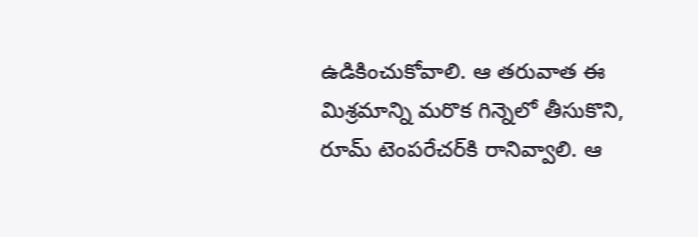ఉడికించుకోవాలి. ఆ తరువాత ఈ మిశ్రమాన్ని మరొక గిన్నెలో తీసుకొని, రూమ్ టెంపరేచర్‌కి రానివ్వాలి. ఆ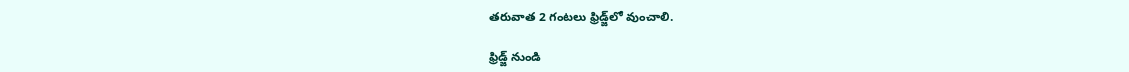తరువాత 2 గంటలు ఫ్రిడ్జ్‌లో వుంచాలి.

ఫ్రిడ్జ్ నుండి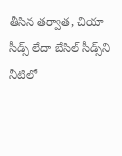తీసిన తర్వాత, చియా సీడ్స్ లేదా బేసిల్ సీడ్స్‌ని నీటిలో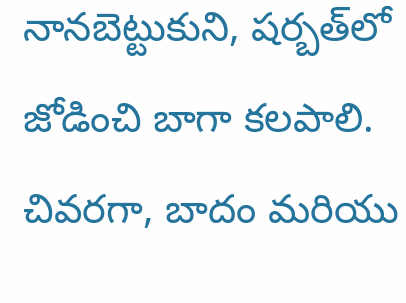నానబెట్టుకుని, షర్బత్‌లో జోడించి బాగా కలపాలి. చివరగా, బాదం మరియు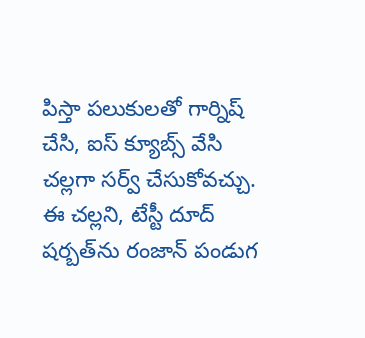పిస్తా పలుకులతో గార్నిష్ చేసి, ఐస్ క్యూబ్స్ వేసి చల్లగా సర్వ్ చేసుకోవచ్చు. ఈ చల్లని, టేస్టీ దూద్ షర్బత్‌ను రంజాన్ పండుగ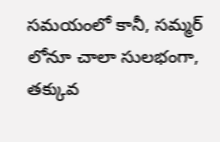సమయంలో కానీ, సమ్మర్‌ లోనూ చాలా సులభంగా, తక్కువ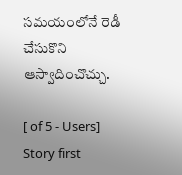సమయంలోనే రెడీ చేసుకొని ఆస్వాదించొచ్చు.

[ of 5 - Users]
Story first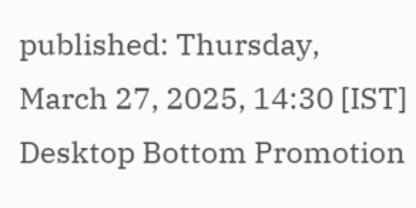published: Thursday, March 27, 2025, 14:30 [IST]
Desktop Bottom Promotion